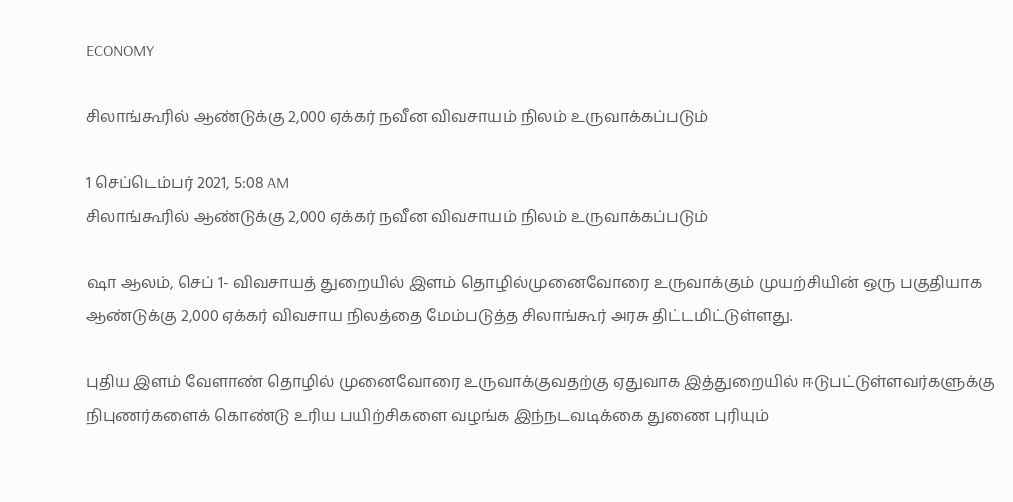ECONOMY

சிலாங்கூரில் ஆண்டுக்கு 2,000 ஏக்கர் நவீன விவசாயம் நிலம் உருவாக்கப்படும்

1 செப்டெம்பர் 2021, 5:08 AM
சிலாங்கூரில் ஆண்டுக்கு 2,000 ஏக்கர் நவீன விவசாயம் நிலம் உருவாக்கப்படும்

ஷா ஆலம், செப் 1- விவசாயத் துறையில் இளம் தொழில்முனைவோரை உருவாக்கும் முயற்சியின் ஒரு பகுதியாக ஆண்டுக்கு 2,000 ஏக்கர் விவசாய நிலத்தை மேம்படுத்த சிலாங்கூர் அரசு திட்டமிட்டுள்ளது.

புதிய இளம் வேளாண் தொழில் முனைவோரை உருவாக்குவதற்கு ஏதுவாக இத்துறையில் ஈடுபட்டுள்ளவர்களுக்கு நிபுணர்களைக் கொண்டு உரிய பயிற்சிகளை வழங்க இந்நடவடிக்கை துணை புரியும்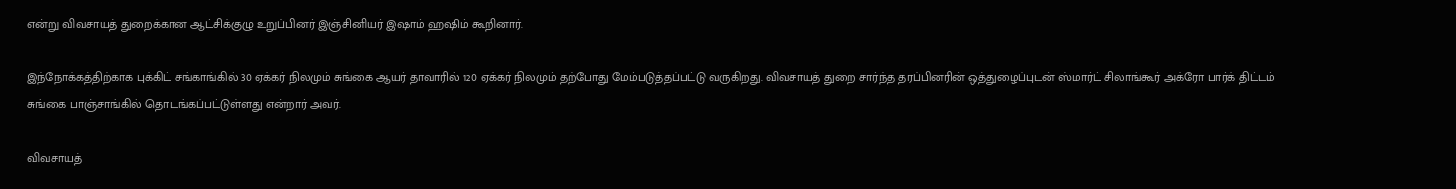என்று விவசாயத் துறைக்கான ஆட்சிக்குழு உறுப்பினர் இஞ்சினியர் இஷாம் ஹஷிம் கூறினார்.

இந்நோக்கத்திற்காக புக்கிட் சங்காங்கில் 30 ஏக்கர் நிலமும் சுங்கை ஆயர் தாவாரில் 120 ஏக்கர் நிலமும் தற்போது மேம்படுத்தப்பட்டு வருகிறது. விவசாயத் துறை சார்ந்த தரப்பினரின் ஒத்துழைப்புடன் ஸ்மார்ட் சிலாங்கூர் அக்ரோ பார்க் திட்டம் சுங்கை பாஞ்சாங்கில் தொடங்கப்பட்டுள்ளது என்றார் அவர்.

விவசாயத்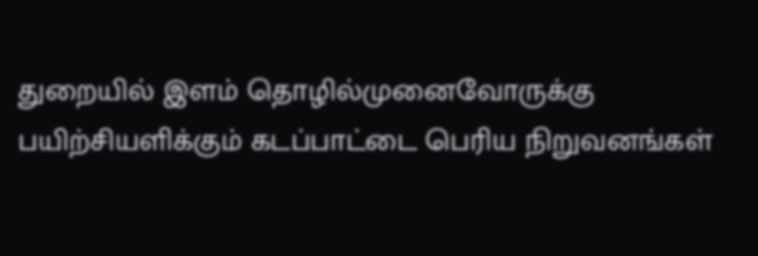துறையில் இளம் தொழில்முனைவோருக்கு பயிற்சியளிக்கும் கடப்பாட்டை பெரிய நிறுவனங்கள்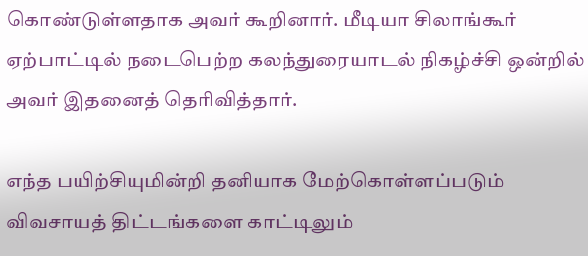கொண்டுள்ளதாக அவர் கூறினார். மீடியா சிலாங்கூர் ஏற்பாட்டில் நடைபெற்ற கலந்துரையாடல் நிகழ்ச்சி ஒன்றில் அவர் இதனைத் தெரிவித்தார்.

எந்த பயிற்சியுமின்றி தனியாக மேற்கொள்ளப்படும் விவசாயத் திட்டங்களை காட்டிலும்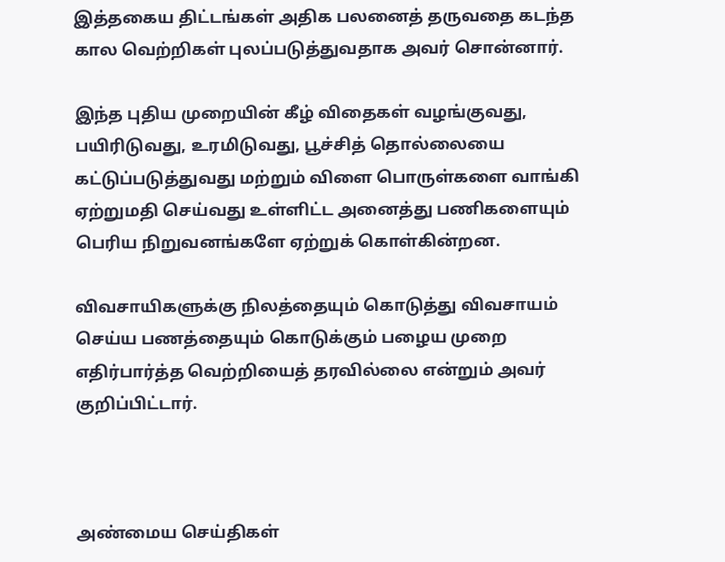இத்தகைய திட்டங்கள் அதிக பலனைத் தருவதை கடந்த கால வெற்றிகள் புலப்படுத்துவதாக அவர் சொன்னார்.

இந்த புதிய முறையின் கீழ் விதைகள் வழங்குவது, பயிரிடுவது, உரமிடுவது, பூச்சித் தொல்லையை கட்டுப்படுத்துவது மற்றும் விளை பொருள்களை வாங்கி ஏற்றுமதி செய்வது உள்ளிட்ட அனைத்து பணிகளையும் பெரிய நிறுவனங்களே ஏற்றுக் கொள்கின்றன.

விவசாயிகளுக்கு நிலத்தையும் கொடுத்து விவசாயம் செய்ய பணத்தையும் கொடுக்கும் பழைய முறை எதிர்பார்த்த வெற்றியைத் தரவில்லை என்றும் அவர் குறிப்பிட்டார்.



அண்மைய செய்திகள்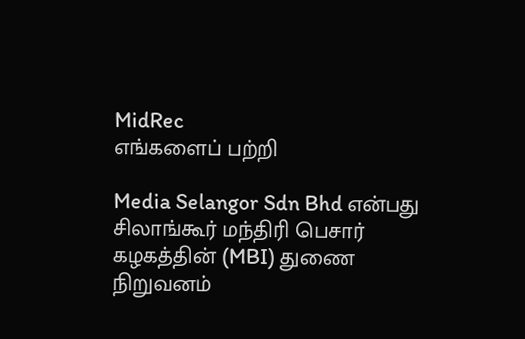MidRec
எங்களைப் பற்றி

Media Selangor Sdn Bhd என்பது சிலாங்கூர் மந்திரி பெசார் கழகத்தின் (MBI) துணை நிறுவனம்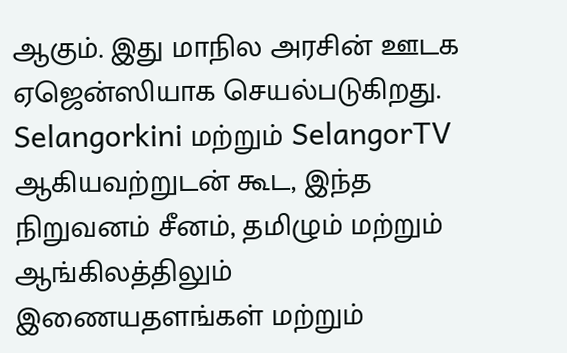ஆகும். இது மாநில அரசின் ஊடக ஏஜென்ஸியாக செயல்படுகிறது. Selangorkini மற்றும் SelangorTV ஆகியவற்றுடன் கூட, இந்த நிறுவனம் சீனம், தமிழும் மற்றும் ஆங்கிலத்திலும் இணையதளங்கள் மற்றும்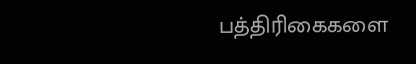பத்திரிகைகளை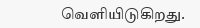வெளியிடுகிறது.